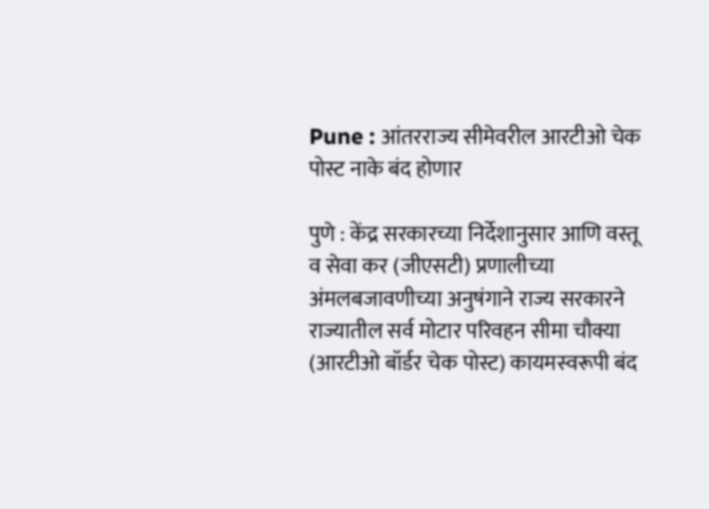Pune : आंतरराज्य सीमेवरील आरटीओ चेक पोस्ट नाके बंद होणार

पुणे : केंद्र सरकारच्या निर्देशानुसार आणि वस्तू व सेवा कर (जीएसटी) प्रणालीच्या अंमलबजावणीच्या अनुषंगाने राज्य सरकारने राज्यातील सर्व मोटार परिवहन सीमा चौक्या (आरटीओ बॉर्डर चेक पोस्ट) कायमस्वरूपी बंद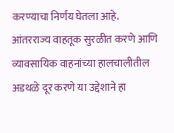करण्याचा निर्णय घेतला आहे. आंतरराज्य वाहतूक सुरळीत करणे आणि व्यावसायिक वाहनांच्या हालचालीतील अडथळे दूर करणे या उद्देशाने हा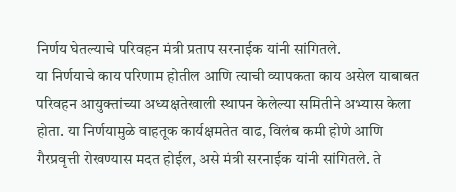निर्णय घेतल्याचे परिवहन मंत्री प्रताप सरनाईक यांनी सांगितले.
या निर्णयाचे काय परिणाम होतील आणि त्याची व्यापकता काय असेल याबाबत परिवहन आयुक्तांच्या अध्यक्षतेखाली स्थापन केलेल्या समितीने अभ्यास केला होता. या निर्णयामुळे वाहतूक कार्यक्षमतेत वाढ, विलंब कमी होणे आणि गैरप्रवृत्ती रोखण्यास मदत होईल, असे मंत्री सरनाईक यांनी सांगितले. ते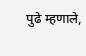पुढे म्हणाले,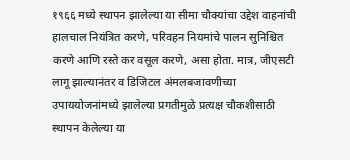१९६६ मध्ये स्थापन झालेल्या या सीमा चौक्यांचा उद्देश वाहनांची हालचाल नियंत्रित करणे, परिवहन नियमांचे पालन सुनिश्चित करणे आणि रस्ते कर वसूल करणे, असा होता. मात्र, जीएसटी लागू झाल्यानंतर व डिजिटल अंमलबजावणीच्या उपाययोजनांमध्ये झालेल्या प्रगतीमुळे प्रत्यक्ष चौकशीसाठी स्थापन केलेल्या या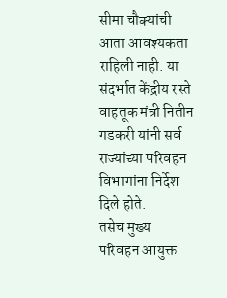सीमा चौक्यांची आता आवश्यकता राहिली नाही. या संदर्भात केंद्रीय रस्ते वाहतूक मंत्री नितीन गडकरी यांनी सर्व राज्यांच्या परिवहन विभागांना निर्देश दिले होते.
तसेच मुख्य परिवहन आयुक्त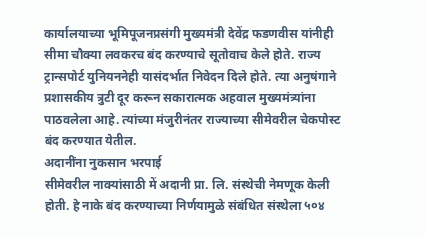कार्यालयाच्या भूमिपूजनप्रसंगी मुख्यमंत्री देवेंद्र फडणवीस यांनीही सीमा चौक्या लवकरच बंद करण्याचे सूतोवाच केले होते. राज्य ट्रान्सपोर्ट युनियननेही यासंदर्भात निवेदन दिले होते. त्या अनुषंगाने प्रशासकीय त्रुटी दूर करून सकारात्मक अहवाल मुख्यमंत्र्यांना पाठवलेला आहे. त्यांच्या मंजुरीनंतर राज्याच्या सीमेवरील चेकपोस्ट बंद करण्यात येतील.
अदानींना नुकसान भरपाई
सीमेवरील नाक्यांसाठी में अदानी प्रा. लि. संस्थेची नेमणूक केली होती. हे नाके बंद करण्याच्या निर्णयामुळे संबंधित संस्थेला ५०४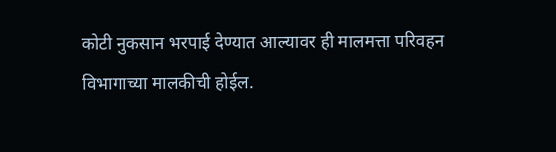कोटी नुकसान भरपाई देण्यात आल्यावर ही मालमत्ता परिवहन विभागाच्या मालकीची होईल.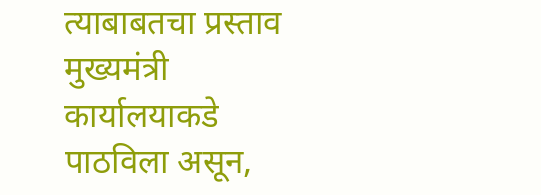त्याबाबतचा प्रस्ताव मुख्यमंत्री कार्यालयाकडे पाठविला असून,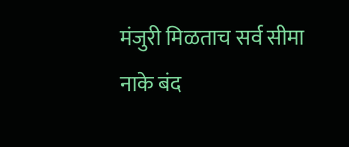मंजुरी मिळताच सर्व सीमा नाके बंद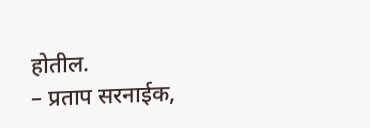होतील.
– प्रताप सरनाईक,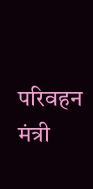परिवहन मंत्री